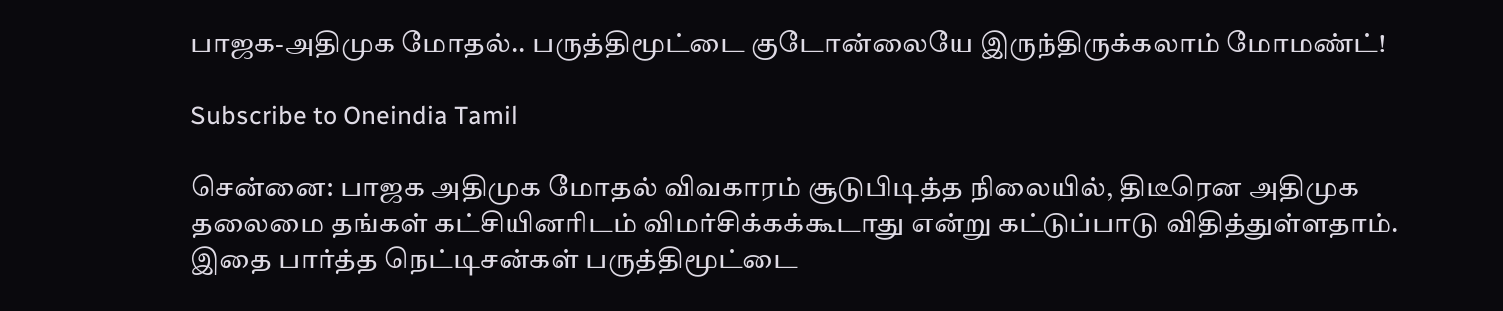பாஜக-அதிமுக மோதல்.. பருத்திமூட்டை குடோன்லையே இருந்திருக்கலாம் மோமண்ட்!

Subscribe to Oneindia Tamil

சென்னை: பாஜக அதிமுக மோதல் விவகாரம் சூடுபிடித்த நிலையில், திடீரென அதிமுக தலைமை தங்கள் கட்சியினரிடம் விமர்சிக்கக்கூடாது என்று கட்டுப்பாடு விதித்துள்ளதாம். இதை பார்த்த நெட்டிசன்கள் பருத்திமூட்டை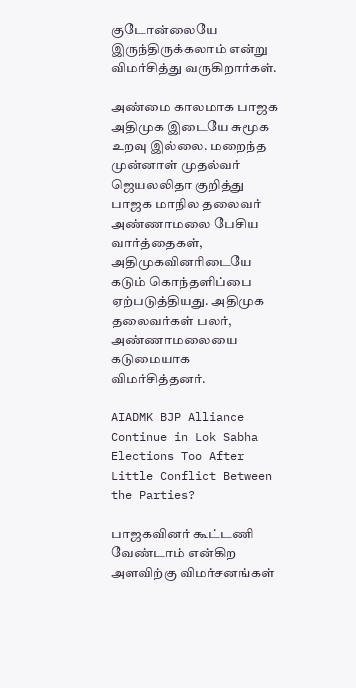குடோன்லையே இருந்திருக்கலாம் என்று விமர்சித்து வருகிறார்கள்.

அண்மை காலமாக பாஜக அதிமுக இடையே சுமூக உறவு இல்லை. மறைந்த முன்னாள் முதல்வர் ஜெயலலிதா குறித்து பாஜக மாநில தலைவர் அண்ணாமலை பேசிய வார்த்தைகள், அதிமுகவினரிடையே கடும் கொந்தளிப்பை ஏற்படுத்தியது. அதிமுக தலைவர்கள் பலர், அண்ணாமலையை கடுமையாக விமர்சித்தனர்.

AIADMK BJP Alliance Continue in Lok Sabha Elections Too After Little Conflict Between the Parties?

பாஜகவினர் கூட்டணி வேண்டாம் என்கிற அளவிற்கு விமர்சனங்கள்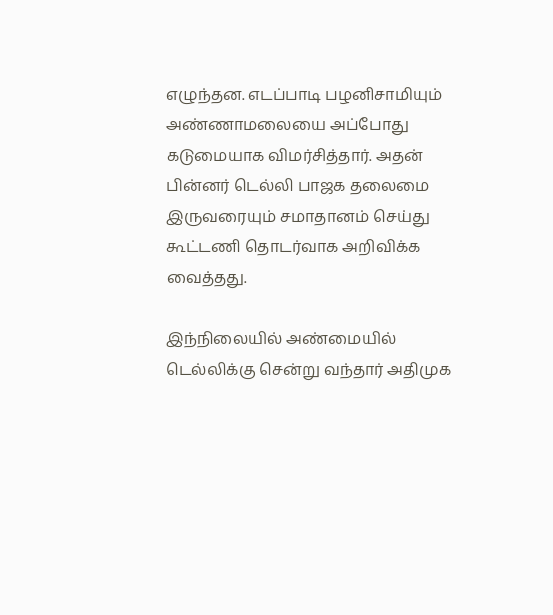எழுந்தன. எடப்பாடி பழனிசாமியும் அண்ணாமலையை அப்போது கடுமையாக விமர்சித்தார். அதன் பின்னர் டெல்லி பாஜக தலைமை இருவரையும் சமாதானம் செய்து கூட்டணி தொடர்வாக அறிவிக்க வைத்தது.

இந்நிலையில் அண்மையில் டெல்லிக்கு சென்று வந்தார் அதிமுக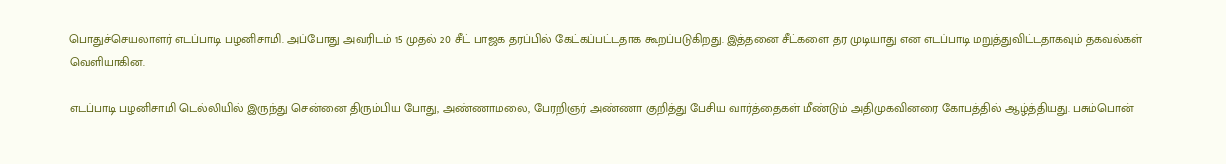பொதுச்செயலாளர் எடப்பாடி பழனிசாமி. அப்போது அவரிடம் 15 முதல் 20 சீட் பாஜக தரப்பில் கேட்கப்பட்டதாக கூறப்படுகிறது. இத்தனை சீட்களை தர முடியாது என எடப்பாடி மறுத்துவிட்டதாகவும் தகவல்கள் வெளியாகின.

எடப்பாடி பழனிசாமி டெல்லியில் இருந்து சென்னை திரும்பிய போது, அண்ணாமலை, பேரறிஞர் அண்ணா குறித்து பேசிய வார்த்தைகள் மீண்டும் அதிமுகவினரை கோபத்தில் ஆழ்த்தியது. பசும்பொன்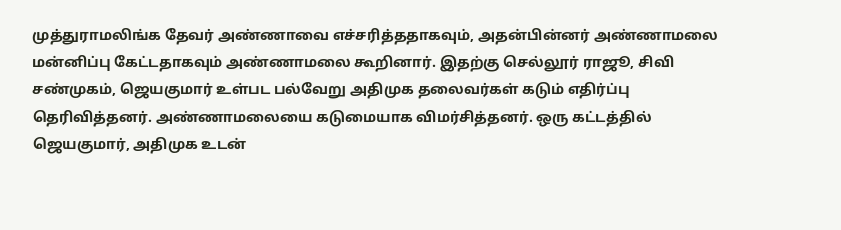முத்துராமலிங்க தேவர் அண்ணாவை எச்சரித்ததாகவும், அதன்பின்னர் அண்ணாமலை மன்னிப்பு கேட்டதாகவும் அண்ணாமலை கூறினார். இதற்கு செல்லூர் ராஜூ, சிவி சண்முகம், ஜெயகுமார் உள்பட பல்வேறு அதிமுக தலைவர்கள் கடும் எதிர்ப்பு தெரிவித்தனர். அண்ணாமலையை கடுமையாக விமர்சித்தனர். ஒரு கட்டத்தில் ஜெயகுமார், அதிமுக உடன்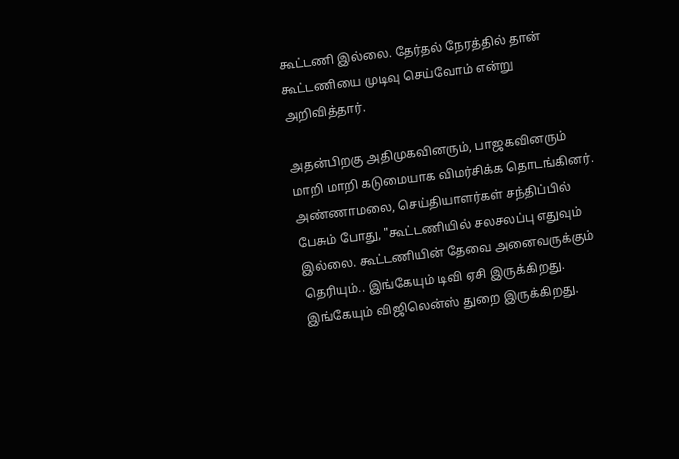கூட்டணி இல்லை. தேர்தல் நேரத்தில் தான் கூட்டணியை முடிவு செய்வோம் என்று அறிவித்தார்.

அதன்பிறகு அதிமுகவினரும், பாஜகவினரும் மாறி மாறி கடுமையாக விமர்சிக்க தொடங்கினர். அண்ணாமலை, செய்தியாளர்கள் சந்திப்பில் பேசும் போது, "கூட்டணியில் சலசலப்பு எதுவும் இல்லை. கூட்டணியின் தேவை அனைவருக்கும் தெரியும்.. இங்கேயும் டிவி ஏசி இருக்கிறது. இங்கேயும் விஜிலென்ஸ் துறை இருக்கிறது.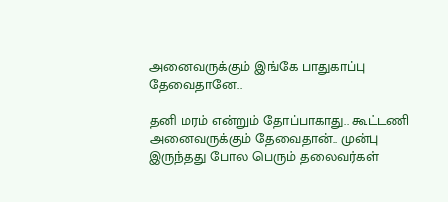அனைவருக்கும் இங்கே பாதுகாப்பு தேவைதானே..

தனி மரம் என்றும் தோப்பாகாது.. கூட்டணி அனைவருக்கும் தேவைதான்.. முன்பு இருந்தது போல பெரும் தலைவர்கள்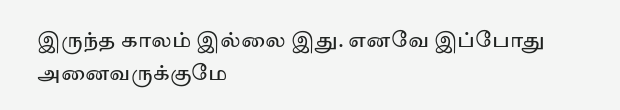இருந்த காலம் இல்லை இது. எனவே இப்போது அனைவருக்குமே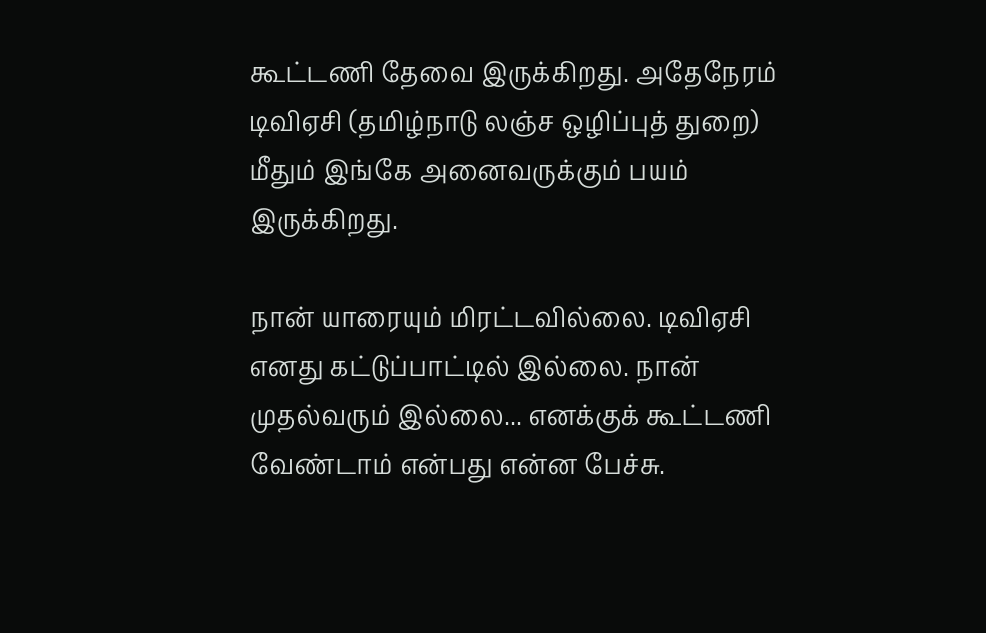கூட்டணி தேவை இருக்கிறது. அதேநேரம் டிவிஏசி (தமிழ்நாடு லஞ்ச ஒழிப்புத் துறை) மீதும் இங்கே அனைவருக்கும் பயம் இருக்கிறது.

நான் யாரையும் மிரட்டவில்லை. டிவிஏசி எனது கட்டுப்பாட்டில் இல்லை. நான் முதல்வரும் இல்லை... எனக்குக் கூட்டணி வேண்டாம் என்பது என்ன பேச்சு.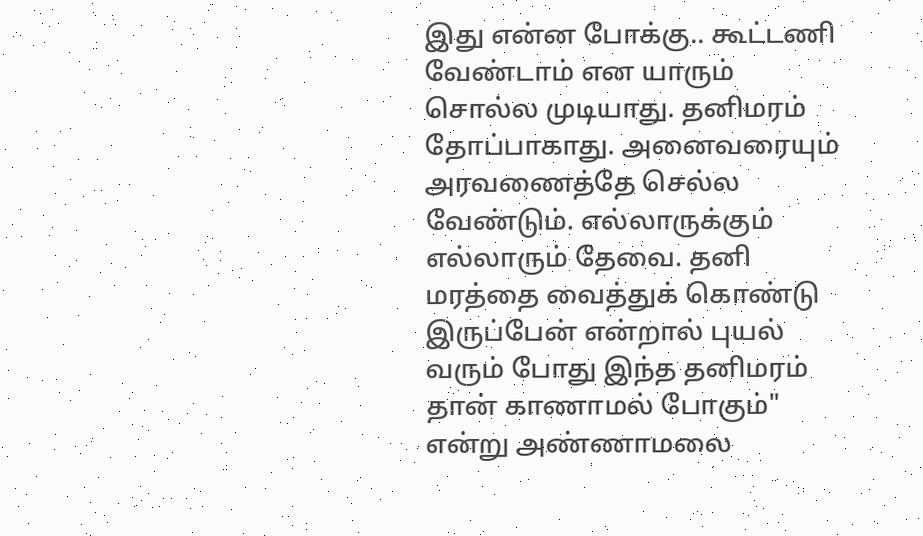இது என்ன போக்கு.. கூட்டணி வேண்டாம் என யாரும் சொல்ல முடியாது. தனிமரம் தோப்பாகாது. அனைவரையும் அரவணைத்தே செல்ல வேண்டும். எல்லாருக்கும் எல்லாரும் தேவை. தனி மரத்தை வைத்துக் கொண்டு இருப்பேன் என்றால் புயல் வரும் போது இந்த தனிமரம் தான் காணாமல் போகும்" என்று அண்ணாமலை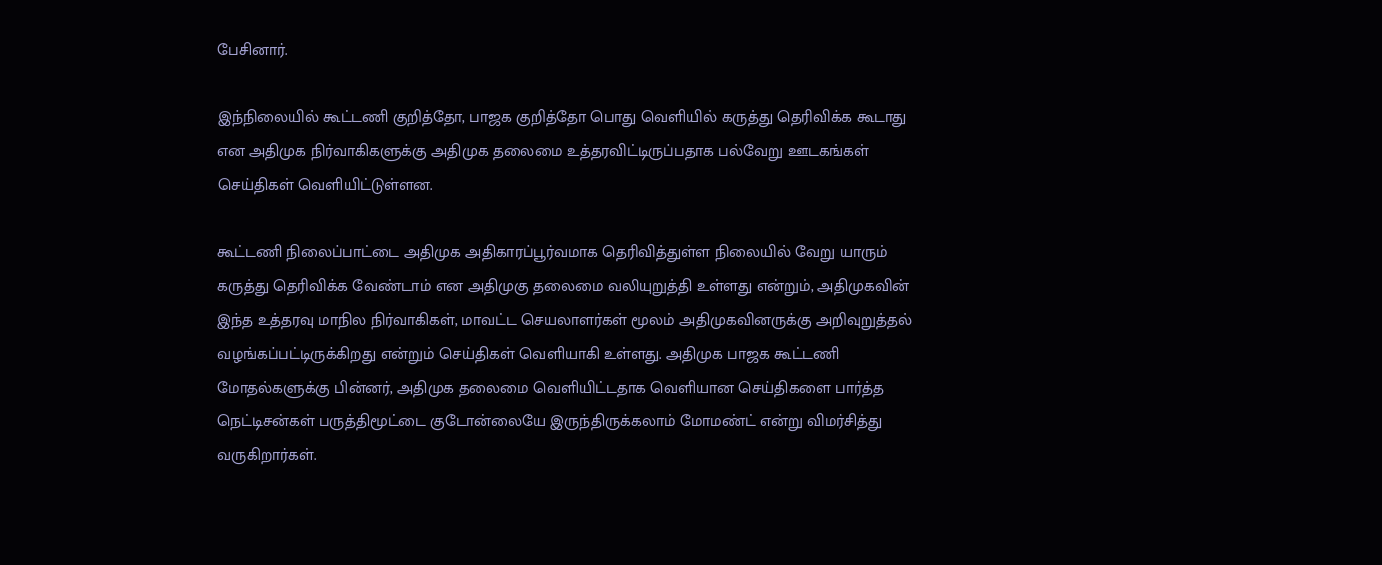பேசினார்.

இந்நிலையில் கூட்டணி குறித்தோ, பாஜக குறித்தோ பொது வெளியில் கருத்து தெரிவிக்க கூடாது என அதிமுக நிர்வாகிகளுக்கு அதிமுக தலைமை உத்தரவிட்டிருப்பதாக பல்வேறு ஊடகங்கள் செய்திகள் வெளியிட்டுள்ளன.

கூட்டணி நிலைப்பாட்டை அதிமுக அதிகாரப்பூர்வமாக தெரிவித்துள்ள நிலையில் வேறு யாரும் கருத்து தெரிவிக்க வேண்டாம் என அதிமுகு தலைமை வலியுறுத்தி உள்ளது என்றும், அதிமுகவின் இந்த உத்தரவு மாநில நிர்வாகிகள், மாவட்ட செயலாளர்கள் மூலம் அதிமுகவினருக்கு அறிவுறுத்தல் வழங்கப்பட்டிருக்கிறது என்றும் செய்திகள் வெளியாகி உள்ளது. அதிமுக பாஜக கூட்டணி மோதல்களுக்கு பின்னர், அதிமுக தலைமை வெளியிட்டதாக வெளியான செய்திகளை பார்த்த நெட்டிசன்கள் பருத்திமூட்டை குடோன்லையே இருந்திருக்கலாம் மோமண்ட் என்று விமர்சித்து வருகிறார்கள்.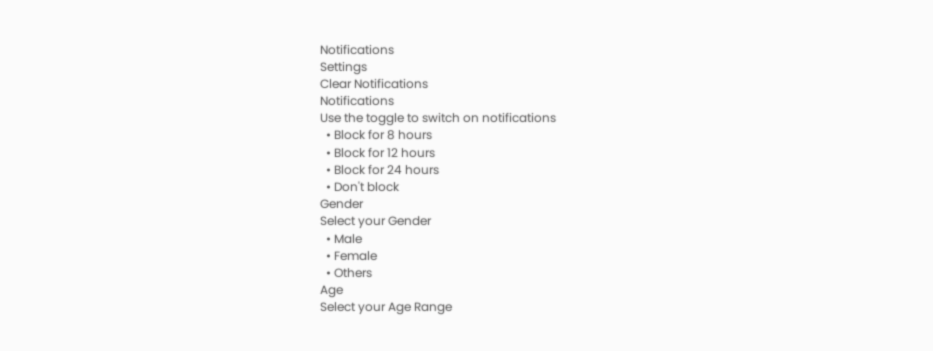Notifications
Settings
Clear Notifications
Notifications
Use the toggle to switch on notifications
  • Block for 8 hours
  • Block for 12 hours
  • Block for 24 hours
  • Don't block
Gender
Select your Gender
  • Male
  • Female
  • Others
Age
Select your Age Range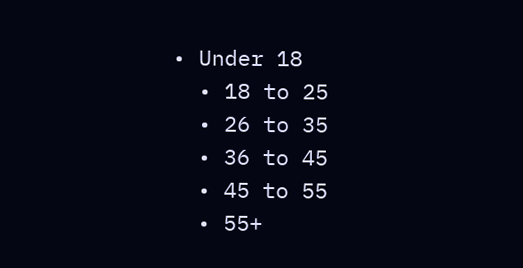• Under 18
  • 18 to 25
  • 26 to 35
  • 36 to 45
  • 45 to 55
  • 55+